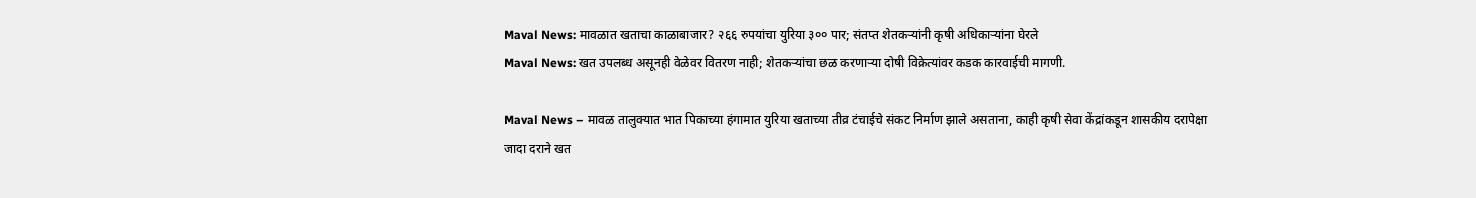Maval News: मावळात खताचा काळाबाजार? २६६ रुपयांचा युरिया ३०० पार; संतप्त शेतकऱ्यांनी कृषी अधिकाऱ्यांना घेरले
Maval News: खत उपलब्ध असूनही वेळेवर वितरण नाही; शेतकऱ्यांचा छळ करणाऱ्या दोषी विक्रेत्यांवर कडक कारवाईची मागणी.

Maval News – मावळ तालुक्यात भात पिकाच्या हंगामात युरिया खताच्या तीव्र टंचाईचे संकट निर्माण झाले असताना, काही कृषी सेवा केंद्रांकडून शासकीय दरापेक्षा जादा दराने खत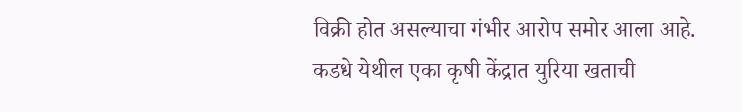विक्री होत असल्याचा गंभीर आरोप समोर आला आहे. कडधे येथील एका कृषी केंद्रात युरिया खताची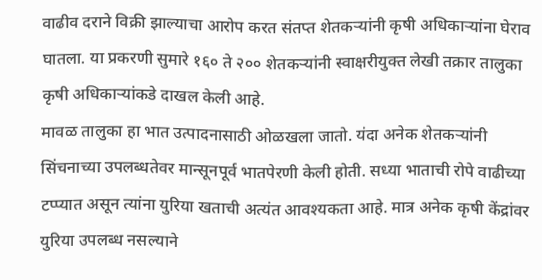वाढीव दराने विक्री झाल्याचा आरोप करत संतप्त शेतकऱ्यांनी कृषी अधिकाऱ्यांना घेराव घातला. या प्रकरणी सुमारे १६० ते २०० शेतकऱ्यांनी स्वाक्षरीयुक्त लेखी तक्रार तालुका कृषी अधिकाऱ्यांकडे दाखल केली आहे.
मावळ तालुका हा भात उत्पादनासाठी ओळखला जातो. यंदा अनेक शेतकऱ्यांनी सिंचनाच्या उपलब्धतेवर मान्सूनपूर्व भातपेरणी केली होती. सध्या भाताची रोपे वाढीच्या टप्प्यात असून त्यांना युरिया खताची अत्यंत आवश्यकता आहे. मात्र अनेक कृषी केंद्रांवर युरिया उपलब्ध नसल्याने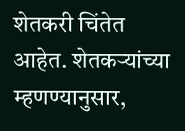शेतकरी चिंतेत आहेत. शेतकऱ्यांच्या म्हणण्यानुसार,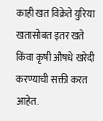काही खत विक्रेते युरिया खतासोबत इतर खते किंवा कृषी औषधे खरेदी करण्याची सक्ती करत आहेत.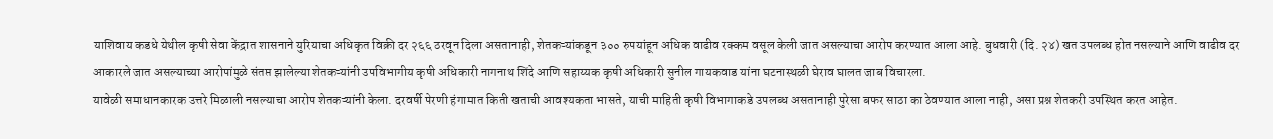याशिवाय कडधे येथील कृषी सेवा केंद्रात शासनाने युरियाचा अधिकृत विक्री दर २६६ ठरवून दिला असतानाही, शेतकऱ्यांकडून ३०० रुपयांहून अधिक वाढीव रक्कम वसूल केली जात असल्याचा आरोप करण्यात आला आहे. बुधवारी (दि. २४) खत उपलब्ध होत नसल्याने आणि वाढीव दर आकारले जात असल्याच्या आरोपांमुळे संतप्त झालेल्या शेतकऱ्यांनी उपविभागीय कृषी अधिकारी नागनाथ शिंदे आणि सहाय्यक कृषी अधिकारी सुनील गायकवाड यांना घटनास्थळी घेराव घालत जाब विचारला.
यावेळी समाधानकारक उत्तरे मिळाली नसल्याचा आरोप शेतकऱ्यांनी केला. दरवर्षी पेरणी हंगामात किती खताची आवश्यकता भासते, याची माहिती कृषी विभागाकडे उपलब्ध असतानाही पुरेसा बफर साठा का ठेवण्यात आला नाही, असा प्रश्न शेतकरी उपस्थित करत आहेत.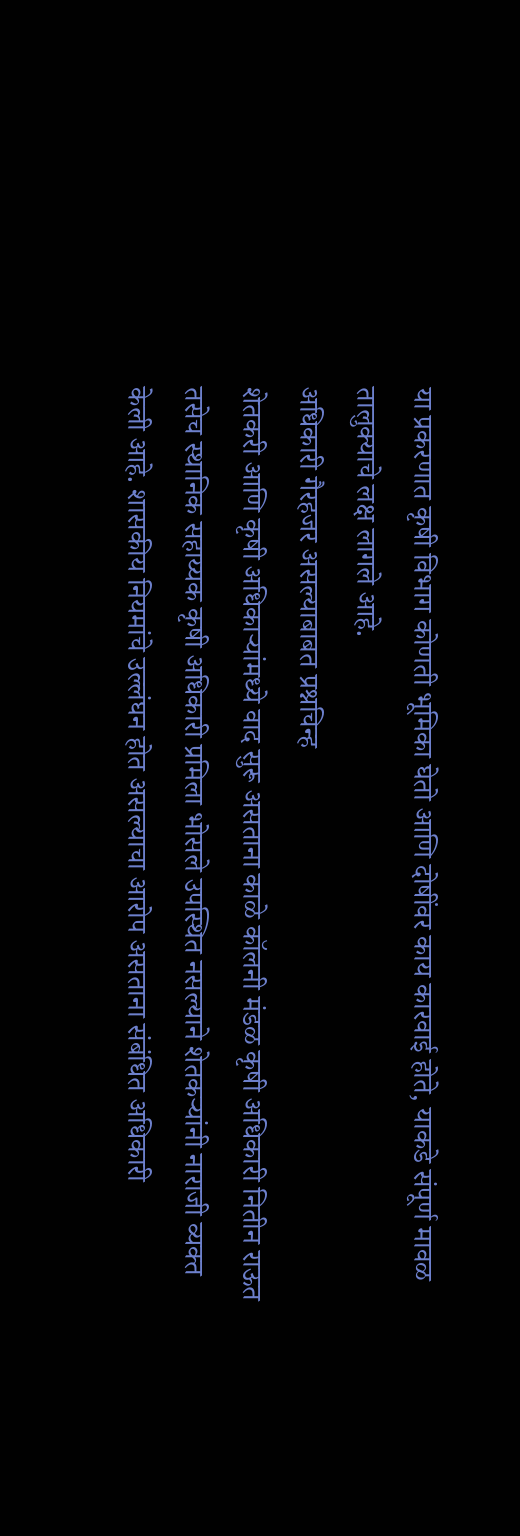या प्रकरणात कृषी विभाग कोणती भूमिका घेतो आणि दोषींवर काय कारवाई होते, याकडे संपूर्ण मावळ तालुक्याचे लक्ष लागले आहे.
अधिकारी गैरहजर असल्याबाबत प्रश्नचिन्ह
शेतकरी आणि कृषी अधिकाऱ्यांमध्ये वाद सुरू असताना काळे कॉलनी मंडळ कृषी अधिकारी नितीन राऊत तसेच स्थानिक सहाय्यक कृषी अधिकारी प्रमिला भोसले उपस्थित नसल्याने शेतकऱ्यांनी नाराजी व्यक्त केली आहे. शासकीय नियमांचे उल्लंघन होत असल्याचा आरोप असताना संबंधित अधिकारी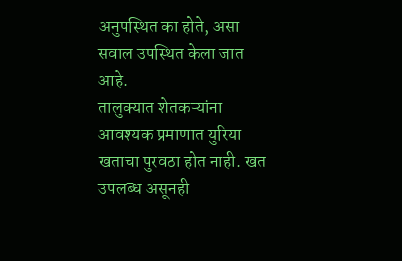अनुपस्थित का होते, असा सवाल उपस्थित केला जात आहे.
तालुक्यात शेतकऱ्यांना आवश्यक प्रमाणात युरिया खताचा पुरवठा होत नाही. खत उपलब्ध असूनही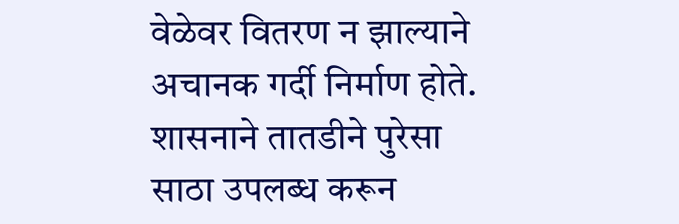वेळेवर वितरण न झाल्याने अचानक गर्दी निर्माण होते. शासनाने तातडीने पुरेसा साठा उपलब्ध करून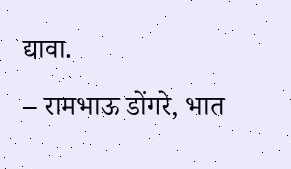द्यावा.
– रामभाऊ डोंगरे, भात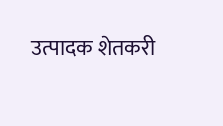उत्पादक शेतकरी